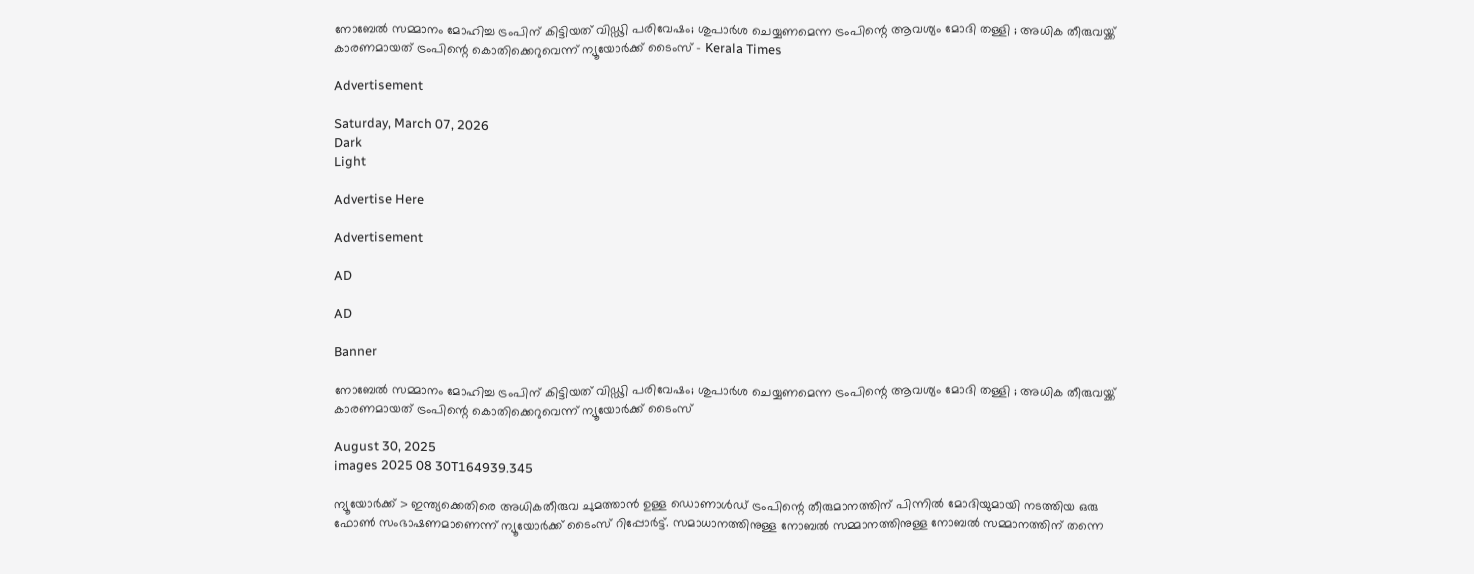നോബേൽ സമ്മാനം മോഹിച്ച ട്രംപിന് കിട്ടിയത് വിഡ്ഢി പരിവേഷം; ശുപാർശ ചെയ്യണമെന്ന ട്രംപിന്റെ ആവശ്യം മോദി തള്ളി ; അധിക തീരുവയ്ക്ക് കാരണമായത് ട്രംപിന്റെ കൊതിക്കെറുവെന്ന് ന്യൂയോർക്ക് ടൈംസ് - Kerala Times

Advertisement

Saturday, March 07, 2026
Dark
Light

Advertise Here

Advertisement

AD

AD

Banner

നോബേൽ സമ്മാനം മോഹിച്ച ട്രംപിന് കിട്ടിയത് വിഡ്ഢി പരിവേഷം; ശുപാർശ ചെയ്യണമെന്ന ട്രംപിന്റെ ആവശ്യം മോദി തള്ളി ; അധിക തീരുവയ്ക്ക് കാരണമായത് ട്രംപിന്റെ കൊതിക്കെറുവെന്ന് ന്യൂയോർക്ക് ടൈംസ്

August 30, 2025
images 2025 08 30T164939.345

ന്യൂയോർക്ക് > ഇന്ത്യക്കെതിരെ അധികതീരുവ ചുമത്താൻ ഉള്ള ഡൊണാൾഡ് ട്രംപിന്റെ തീരുമാനത്തിന് പിന്നിൽ മോദിയുമായി നടത്തിയ ഒരു ഫോൺ സംഭാഷണമാണെന്ന് ന്യൂയോർക്ക് ടൈംസ് റിപ്പോർട്ട്. സമാധാനത്തിനുള്ള നോബൽ സമ്മാനത്തിനുള്ള നോബൽ സമ്മാനത്തിന് തന്നെ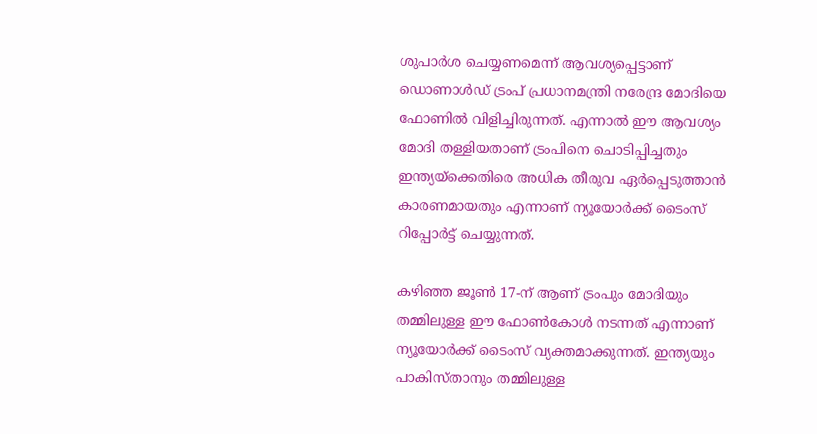ശുപാർശ ചെയ്യണമെന്ന് ആവശ്യപ്പെട്ടാണ് ഡൊണാൾഡ് ട്രംപ് പ്രധാനമന്ത്രി നരേന്ദ്ര മോദിയെ ഫോണിൽ വിളിച്ചിരുന്നത്. എന്നാൽ ഈ ആവശ്യം മോദി തള്ളിയതാണ് ട്രംപിനെ ചൊടിപ്പിച്ചതും ഇന്ത്യയ്ക്കെതിരെ അധിക തീരുവ ഏർപ്പെടുത്താൻ കാരണമായതും എന്നാണ് ന്യൂയോർക്ക് ടൈംസ് റിപ്പോർട്ട് ചെയ്യുന്നത്.

കഴിഞ്ഞ ജൂൺ 17-ന് ആണ് ട്രംപും മോദിയും തമ്മിലുള്ള ഈ ഫോൺകോൾ നടന്നത് എന്നാണ് ന്യൂയോർക്ക് ടൈംസ് വ്യക്തമാക്കുന്നത്. ഇന്ത്യയും പാകിസ്താനും തമ്മിലുള്ള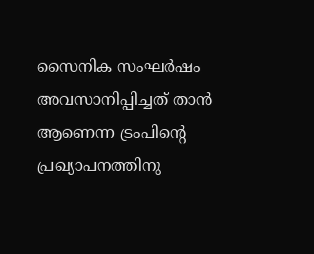സൈനിക സംഘർഷം അവസാനിപ്പിച്ചത് താൻ ആണെന്ന ട്രംപിന്റെ പ്രഖ്യാപനത്തിനു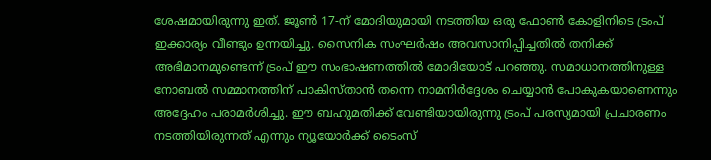ശേഷമായിരുന്നു ഇത്. ജൂൺ 17-ന് മോദിയുമായി നടത്തിയ ഒരു ഫോൺ കോളിനിടെ ട്രംപ് ഇക്കാര്യം വീണ്ടും ഉന്നയിച്ചു. സൈനിക സംഘർഷം അവസാനിപ്പിച്ചതിൽ തനിക്ക് അഭിമാനമുണ്ടെന്ന് ട്രംപ് ഈ സംഭാഷണത്തിൽ മോദിയോട് പറഞ്ഞു. സമാധാനത്തിനുള്ള നോബൽ സമ്മാനത്തിന് പാകിസ്താൻ തന്നെ നാമനിർദ്ദേശം ചെയ്യാൻ പോകുകയാണെന്നും അദ്ദേഹം പരാമർശിച്ചു. ഈ ബഹുമതിക്ക് വേണ്ടിയായിരുന്നു ട്രംപ് പരസ്യമായി പ്രചാരണം നടത്തിയിരുന്നത് എന്നും ന്യൂയോർക്ക് ടൈംസ്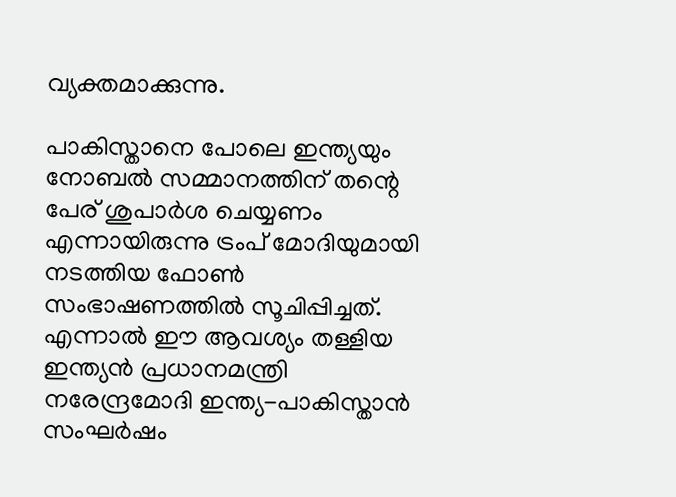വ്യക്തമാക്കുന്നു.

പാകിസ്താനെ പോലെ ഇന്ത്യയും നോബൽ സമ്മാനത്തിന് തന്റെ പേര് ശുപാർശ ചെയ്യണം എന്നായിരുന്നു ട്രംപ് മോദിയുമായി നടത്തിയ ഫോൺ സംഭാഷണത്തിൽ സൂചിപ്പിച്ചത്. എന്നാൽ ഈ ആവശ്യം തള്ളിയ ഇന്ത്യൻ പ്രധാനമന്ത്രി നരേന്ദ്രമോദി ഇന്ത്യ-പാകിസ്താൻ സംഘർഷം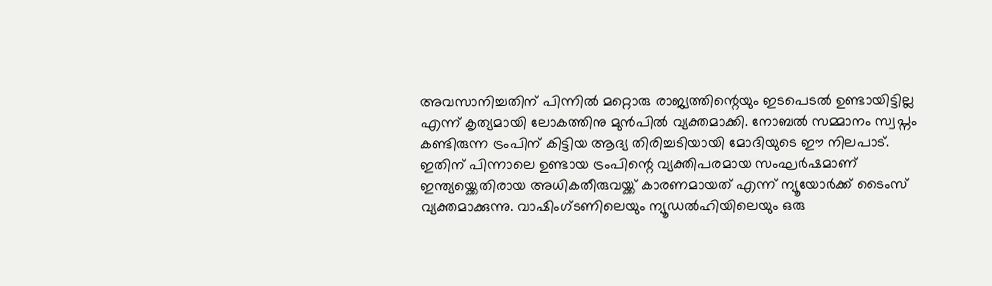അവസാനിച്ചതിന് പിന്നിൽ മറ്റൊരു രാജ്യത്തിന്റെയും ഇടപെടൽ ഉണ്ടായിട്ടില്ല എന്ന് കൃത്യമായി ലോകത്തിനു മുൻപിൽ വ്യക്തമാക്കി. നോബൽ സമ്മാനം സ്വപ്നം കണ്ടിരുന്ന ട്രംപിന് കിട്ടിയ ആദ്യ തിരിച്ചടിയായി മോദിയുടെ ഈ നിലപാട്. ഇതിന് പിന്നാലെ ഉണ്ടായ ട്രംപിന്റെ വ്യക്തിപരമായ സംഘർഷമാണ് ഇന്ത്യയ്ക്കെതിരായ അധികതീരുവയ്ക്ക് കാരണമായത് എന്ന് ന്യൂയോർക്ക് ടൈംസ് വ്യക്തമാക്കുന്നു. വാഷിംഗ്ടണിലെയും ന്യൂഡൽഹിയിലെയും ഒരു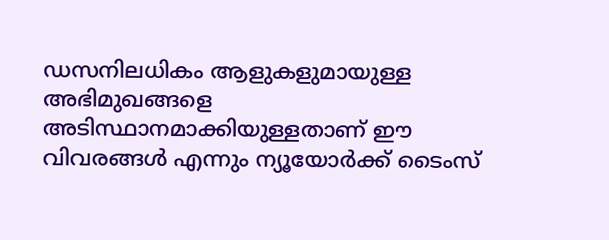ഡസനിലധികം ആളുകളുമായുള്ള അഭിമുഖങ്ങളെ അടിസ്ഥാനമാക്കിയുള്ളതാണ് ഈ വിവരങ്ങൾ എന്നും ന്യൂയോർക്ക് ടൈംസ്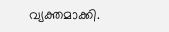വ്യക്തമാക്കി.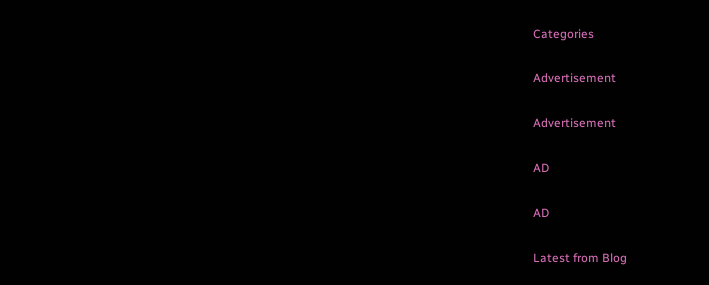Categories

Advertisement

Advertisement

AD

AD

Latest from Blog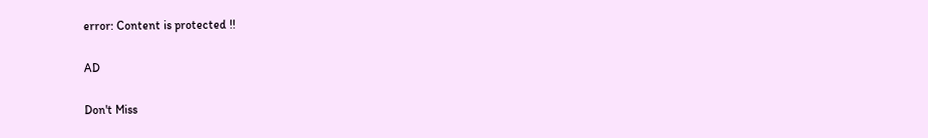error: Content is protected !!

AD

Don't Miss